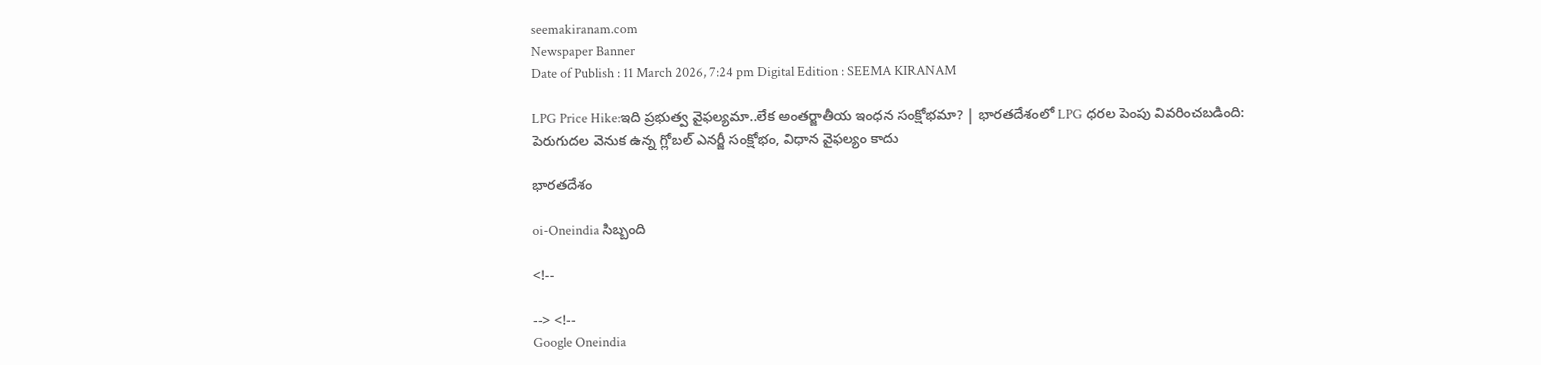seemakiranam.com
Newspaper Banner
Date of Publish : 11 March 2026, 7:24 pm Digital Edition : SEEMA KIRANAM

LPG Price Hike:ఇది ప్రభుత్వ వైఫల్యమా..లేక అంతర్జాతీయ ఇంధన సంక్షోభమా? | భారతదేశంలో LPG ధరల పెంపు వివరించబడింది: పెరుగుదల వెనుక ఉన్న గ్లోబల్ ఎనర్జీ సంక్షోభం, విధాన వైఫల్యం కాదు

భారతదేశం

oi-Oneindia సిబ్బంది

<!--

--> <!--
Google Oneindia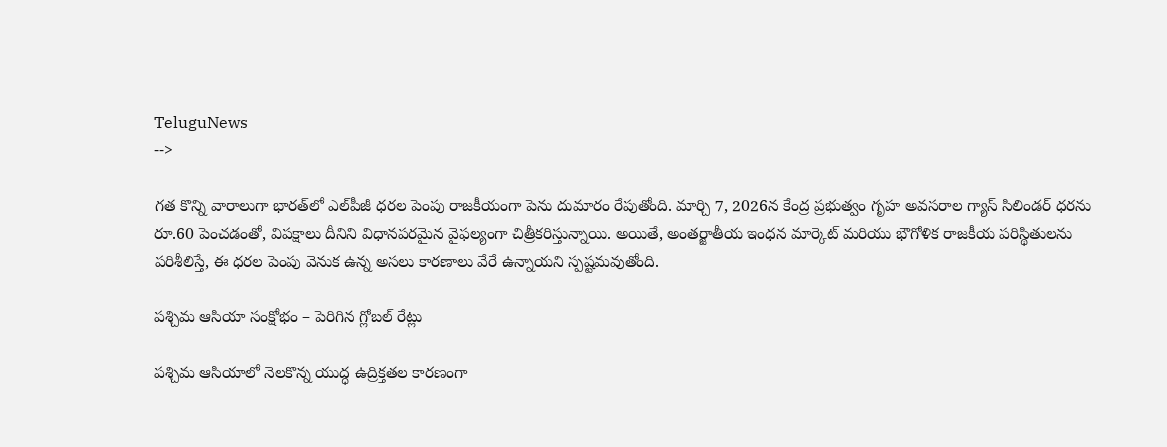TeluguNews
-->

గత కొన్ని వారాలుగా భారత్‌లో ఎల్‌పీజీ ధరల పెంపు రాజకీయంగా పెను దుమారం రేపుతోంది. మార్చి 7, 2026న కేంద్ర ప్రభుత్వం గృహ అవసరాల గ్యాస్ సిలిండర్ ధరను రూ.60 పెంచడంతో, విపక్షాలు దీనిని విధానపరమైన వైఫల్యంగా చిత్రీకరిస్తున్నాయి. అయితే, అంతర్జాతీయ ఇంధన మార్కెట్ మరియు భౌగోళిక రాజకీయ పరిస్థితులను పరిశీలిస్తే, ఈ ధరల పెంపు వెనుక ఉన్న అసలు కారణాలు వేరే ఉన్నాయని స్పష్టమవుతోంది.

పశ్చిమ ఆసియా సంక్షోభం – పెరిగిన గ్లోబల్ రేట్లు

పశ్చిమ ఆసియాలో నెలకొన్న యుద్ధ ఉద్రిక్తతల కారణంగా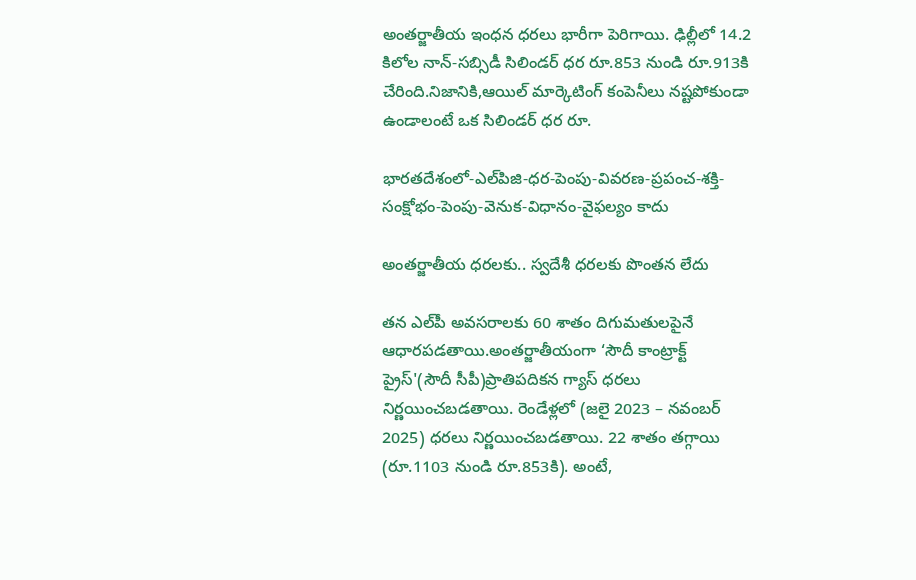అంతర్జాతీయ ఇంధన ధరలు భారీగా పెరిగాయి. ఢిల్లీలో 14.2 కిలోల నాన్-సబ్సిడీ సిలిండర్ ధర రూ.853 నుండి రూ.913కి చేరింది.నిజానికి,ఆయిల్ మార్కెటింగ్ కంపెనీలు నష్టపోకుండా ఉండాలంటే ఒక సిలిండర్ ధర రూ.

భారతదేశంలో-ఎల్‌పిజి-ధర-పెంపు-వివరణ-ప్రపంచ-శక్తి-సంక్షోభం-పెంపు-వెనుక-విధానం-వైఫల్యం కాదు

అంతర్జాతీయ ధరలకు.. స్వదేశీ ధరలకు పొంతన లేదు

తన ఎల్‌పీ అవసరాలకు 60 శాతం దిగుమతులపైనే ఆధారపడతాయి.అంతర్జాతీయంగా ‘సౌదీ కాంట్రాక్ట్ ప్రైస్'(సౌదీ సీపీ)ప్రాతిపదికన గ్యాస్ ధరలు నిర్ణయించబడతాయి. రెండేళ్లలో (జలై 2023 – నవంబర్ 2025) ధరలు నిర్ణయించబడతాయి. 22 శాతం తగ్గాయి (రూ.1103 నుండి రూ.853కి). అంటే,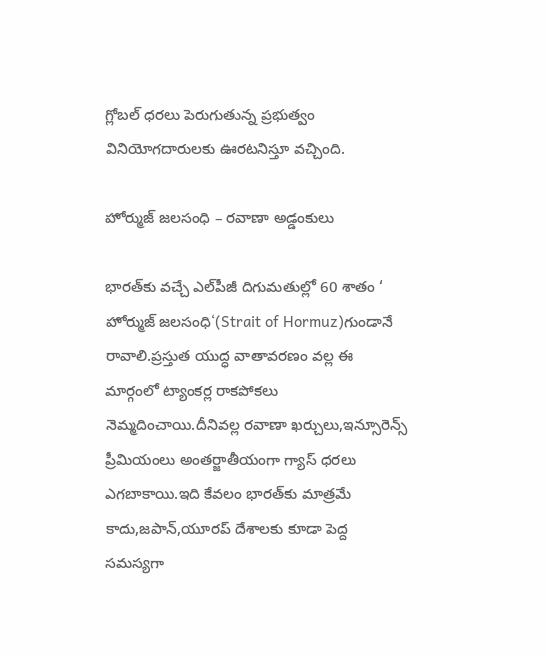గ్లోబల్ ధరలు పెరుగుతున్న ప్రభుత్వం వినియోగదారులకు ఊరటనిస్తూ వచ్చింది.

హోర్ముజ్ జలసంధి – రవాణా అడ్డంకులు

భారత్‌కు వచ్చే ఎల్‌పీజీ దిగుమతుల్లో 60 శాతం ‘ హోర్ముజ్ జలసంధి‘(Strait of Hormuz)గుండానే రావాలి.ప్రస్తుత యుద్ధ వాతావరణం వల్ల ఈ మార్గంలో ట్యాంకర్ల రాకపోకలు నెమ్మదించాయి.దీనివల్ల రవాణా ఖర్చులు,ఇన్సూరెన్స్ ప్రీమియంలు అంతర్జాతీయంగా గ్యాస్ ధరలు ఎగబాకాయి.ఇది కేవలం భారత్‌కు మాత్రమే కాదు,జపాన్,యూరప్ దేశాలకు కూడా పెద్ద సమస్యగా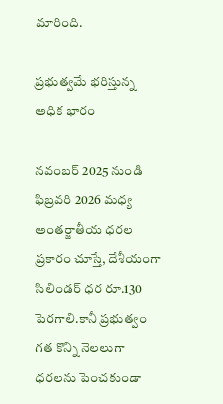మారింది.

ప్రభుత్వమే భరిస్తున్న అధిక భారం

నవంబర్ 2025 నుండి ఫిబ్రవరి 2026 మధ్య అంతర్జాతీయ ధరల ప్రకారం చూస్తే, దేశీయంగా సిలిండర్ ధర రూ.130 పెరగాలి.కానీ ప్రభుత్వం గత కొన్ని నెలలుగా ధరలను పెంచకుండా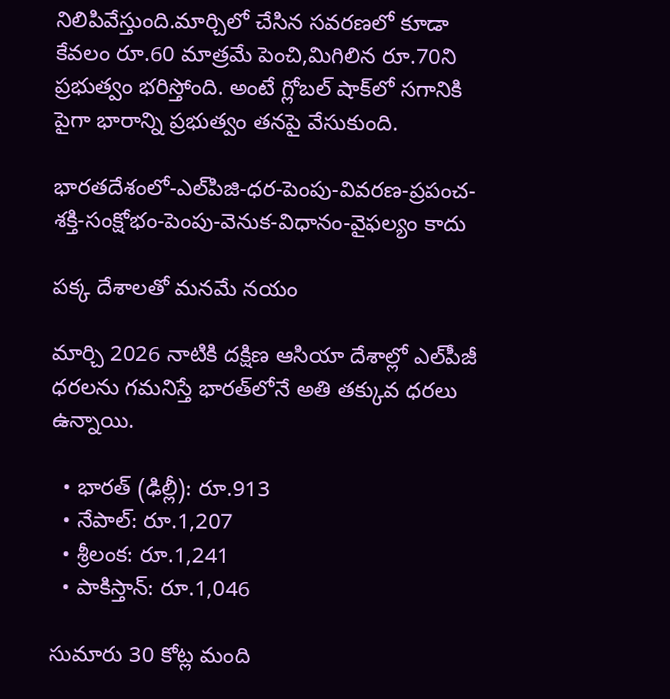నిలిపివేస్తుంది.మార్చిలో చేసిన సవరణలో కూడా కేవలం రూ.60 మాత్రమే పెంచి,మిగిలిన రూ.70ని ప్రభుత్వం భరిస్తోంది. అంటే గ్లోబల్ షాక్‌లో సగానికి పైగా భారాన్ని ప్రభుత్వం తనపై వేసుకుంది.

భారతదేశంలో-ఎల్‌పిజి-ధర-పెంపు-వివరణ-ప్రపంచ-శక్తి-సంక్షోభం-పెంపు-వెనుక-విధానం-వైఫల్యం కాదు

పక్క దేశాలతో మనమే నయం

మార్చి 2026 నాటికి దక్షిణ ఆసియా దేశాల్లో ఎల్‌పీజీ ధరలను గమనిస్తే భారత్‌లోనే అతి తక్కువ ధరలు ఉన్నాయి.

  • భారత్ (ఢిల్లీ): రూ.913
  • నేపాల్: రూ.1,207
  • శ్రీలంక: రూ.1,241
  • పాకిస్తాన్: రూ.1,046

సుమారు 30 కోట్ల మంది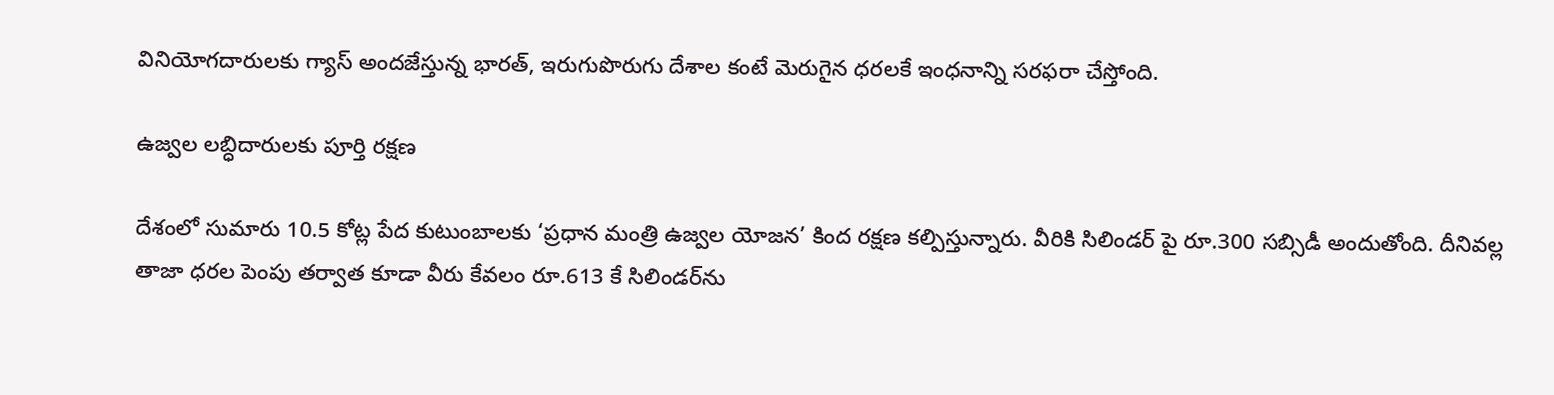వినియోగదారులకు గ్యాస్ అందజేస్తున్న భారత్, ఇరుగుపొరుగు దేశాల కంటే మెరుగైన ధరలకే ఇంధనాన్ని సరఫరా చేస్తోంది.

ఉజ్వల లబ్ధిదారులకు పూర్తి రక్షణ

దేశంలో సుమారు 10.5 కోట్ల పేద కుటుంబాలకు ‘ప్రధాన మంత్రి ఉజ్వల యోజన’ కింద రక్షణ కల్పిస్తున్నారు. వీరికి సిలిండర్ పై రూ.300 సబ్సిడీ అందుతోంది. దీనివల్ల తాజా ధరల పెంపు తర్వాత కూడా వీరు కేవలం రూ.613 కే సిలిండర్‌ను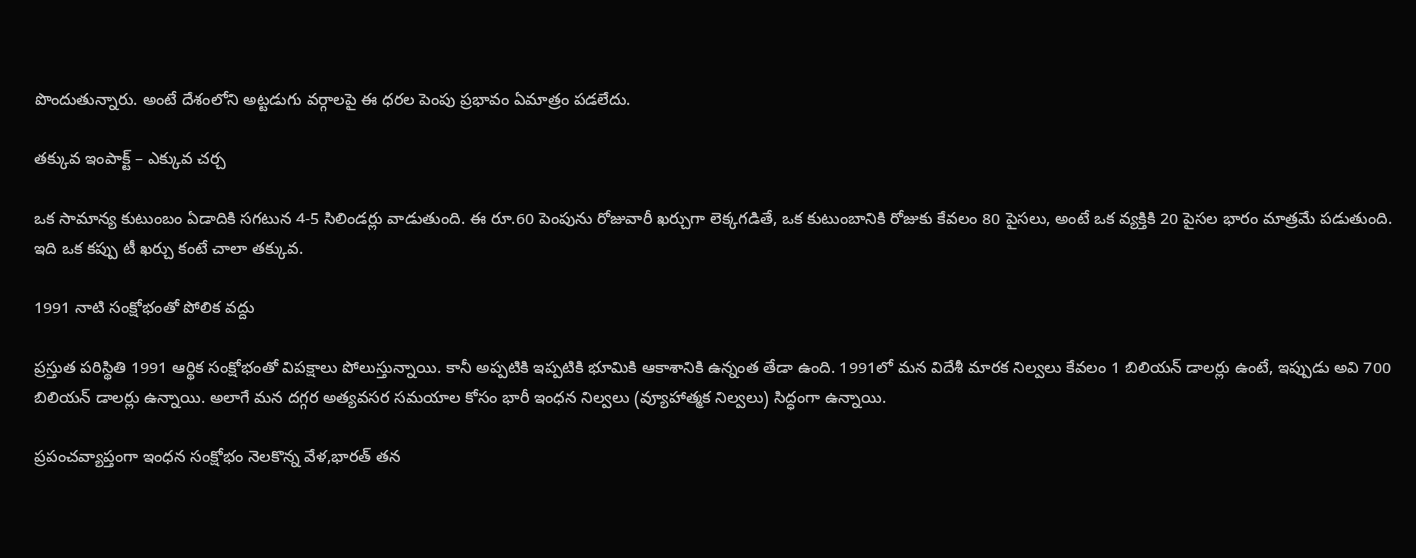పొందుతున్నారు. అంటే దేశంలోని అట్టడుగు వర్గాలపై ఈ ధరల పెంపు ప్రభావం ఏమాత్రం పడలేదు.

తక్కువ ఇంపాక్ట్ – ఎక్కువ చర్చ

ఒక సామాన్య కుటుంబం ఏడాదికి సగటున 4-5 సిలిండర్లు వాడుతుంది. ఈ రూ.60 పెంపును రోజువారీ ఖర్చుగా లెక్కగడితే, ఒక కుటుంబానికి రోజుకు కేవలం 80 పైసలు, అంటే ఒక వ్యక్తికి 20 పైసల భారం మాత్రమే పడుతుంది. ఇది ఒక కప్పు టీ ఖర్చు కంటే చాలా తక్కువ.

1991 నాటి సంక్షోభంతో పోలిక వద్దు

ప్రస్తుత పరిస్థితి 1991 ఆర్థిక సంక్షోభంతో విపక్షాలు పోలుస్తున్నాయి. కానీ అప్పటికి ఇప్పటికి భూమికి ఆకాశానికి ఉన్నంత తేడా ఉంది. 1991లో మన విదేశీ మారక నిల్వలు కేవలం 1 బిలియన్ డాలర్లు ఉంటే, ఇప్పుడు అవి 700 బిలియన్ డాలర్లు ఉన్నాయి. అలాగే మన దగ్గర అత్యవసర సమయాల కోసం భారీ ఇంధన నిల్వలు (వ్యూహాత్మక నిల్వలు) సిద్ధంగా ఉన్నాయి.

ప్రపంచవ్యాప్తంగా ఇంధన సంక్షోభం నెలకొన్న వేళ,భారత్ తన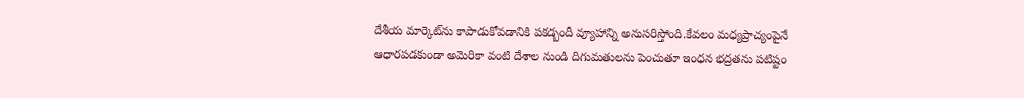దేశీయ మార్కెట్‌ను కాపాడుకోవడానికి పకడ్బందీ వ్యూహాన్ని అనుసరిస్తోంది.కేవలం మధ్యప్రాచ్యంపైనే ఆధారపడకుండా అమెరికా వంటి దేశాల నుండి దిగుమతులను పెంచుతూ ఇంధన భద్రతను పటిష్టం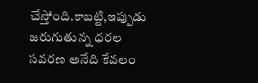చేస్తోంది.కాబట్టి,ఇప్పుడు జరుగుతున్న ధరల సవరణ అనేది కేవలం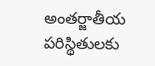అంతర్జాతీయ పరిస్థితులకు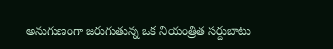అనుగుణంగా జరుగుతున్న ఒక నియంత్రిత సర్దుబాటు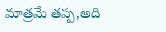మాత్రమే తప్ప,అది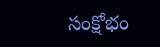సంక్షోభం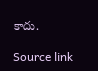కాదు.

Source link